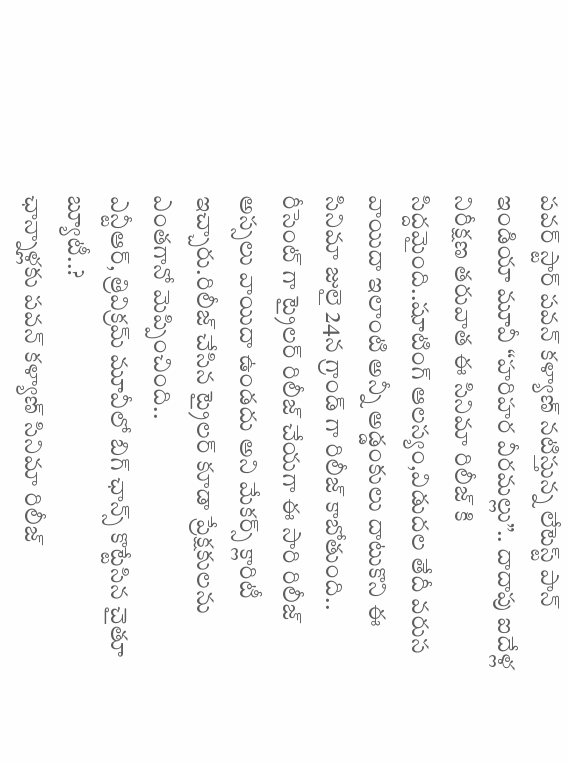పవర్ స్టార్ పవన్ కళ్యాణ్ నటిస్తున్న లేటెస్ట్ పాన్ ఇండియా మూవీ “హరిహర వీరమల్లు”.. దాదాపు ఐదేళ్ల నిరీక్షణ తరువాత ఈ సినిమా రిలీజ్ కి సిద్దమైంది..షూటింగ్ ఆలస్యం,విడుదల తేదీ వరుస వాయిదా ఇలాంటి అన్నీ అడ్డంకులు దాటుకొని ఈ సినిమా జులై 24న గ్రాండ్ గా రిలీజ్ కాబోతుంది.. రీసెంట్ గా ట్రైలర్ రిలీజ్ చేయగా ఈ సారి రిలీజ్ అస్సలు వాయిదా ఉండదు అని మేకర్స్ క్లారిటీ ఇచ్చారు.రిలీజ్ చేసిన ట్రైలర్ కూడా ప్రేక్షకులను ఎంతగానో మెప్పించింది..
ఎన్టీఆర్, త్రివిక్రమ్ మూవీలో బిగ్ ఛాన్స్ కొట్టేసిన చైతూ బ్యూటీ..?
ఛాన్నాళ్లకు పవన్ కళ్యాణ్ సినిమా రిలీజ్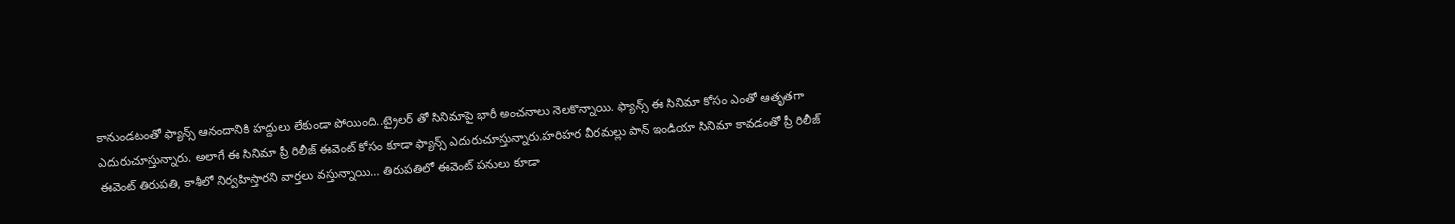కానుండటంతో ఫ్యాన్స్ ఆనందానికి హద్దులు లేకుండా పోయింది..ట్రైలర్ తో సినిమాపై భారీ అంచనాలు నెలకొన్నాయి. ఫ్యాన్స్ ఈ సినిమా కోసం ఎంతో ఆతృతగా ఎదురుచూస్తున్నారు. అలాగే ఈ సినిమా ప్రీ రిలీజ్ ఈవెంట్ కోసం కూడా ఫ్యాన్స్ ఎదురుచూస్తున్నారు.హరిహర వీరమల్లు పాన్ ఇండియా సినిమా కావడంతో ప్రీ రిలీజ్ ఈవెంట్ తిరుపతి, కాశీలో నిర్వహిస్తారని వార్తలు వస్తున్నాయి… తిరుపతిలో ఈవెంట్ పనులు కూడా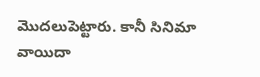మొదలుపెట్టారు. కానీ సినిమా వాయిదా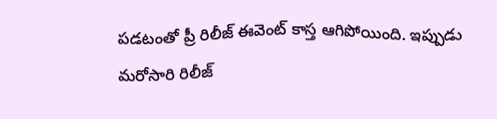పడటంతో ప్రీ రిలీజ్ ఈవెంట్ కాస్త ఆగిపోయింది. ఇప్పుడు మరోసారి రిలీజ్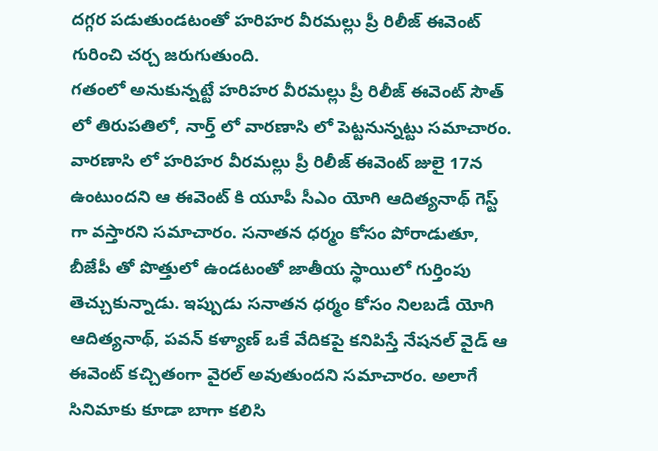దగ్గర పడుతుండటంతో హరిహర వీరమల్లు ప్రీ రిలీజ్ ఈవెంట్ గురించి చర్చ జరుగుతుంది.
గతంలో అనుకున్నట్టే హరిహర వీరమల్లు ప్రీ రిలీజ్ ఈవెంట్ సౌత్ లో తిరుపతిలో, నార్త్ లో వారణాసి లో పెట్టనున్నట్టు సమాచారం. వారణాసి లో హరిహర వీరమల్లు ప్రీ రిలీజ్ ఈవెంట్ జులై 17న ఉంటుందని ఆ ఈవెంట్ కి యూపీ సీఎం యోగి ఆదిత్యనాథ్ గెస్ట్ గా వస్తారని సమాచారం. సనాతన ధర్మం కోసం పోరాడుతూ, బీజేపీ తో పొత్తులో ఉండటంతో జాతీయ స్థాయిలో గుర్తింపు తెచ్చుకున్నాడు. ఇప్పుడు సనాతన ధర్మం కోసం నిలబడే యోగి ఆదిత్యనాథ్, పవన్ కళ్యాణ్ ఒకే వేదికపై కనిపిస్తే నేషనల్ వైడ్ ఆ ఈవెంట్ కచ్చితంగా వైరల్ అవుతుందని సమాచారం. అలాగే సినిమాకు కూడా బాగా కలిసి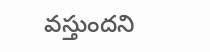వస్తుందని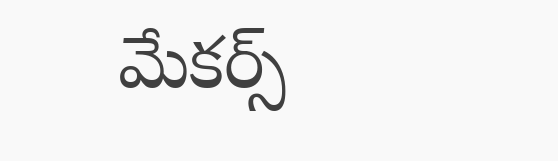మేకర్స్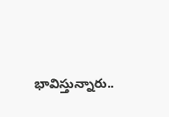భావిస్తున్నారు..